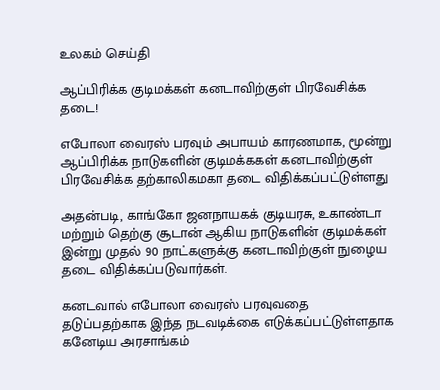உலகம் செய்தி

ஆப்பிரிக்க குடிமக்கள் கனடாவிற்குள் பிரவேசிக்க தடை!

எபோலா வைரஸ் பரவும் அபாயம் காரணமாக, மூன்று ஆப்பிரிக்க நாடுகளின் குடிமக்ககள் கனடாவிற்குள் பிரவேசிக்க தற்காலிகமகா தடை விதிக்கப்பட்டுள்ளது

அதன்படி, காங்கோ ஜனநாயகக் குடியரசு, உகாண்டா மற்றும் தெற்கு சூடான் ஆகிய நாடுகளின் குடிமக்கள் இன்று முதல் 90 நாட்களுக்கு கனடாவிற்குள் நுழைய தடை விதிக்கப்படுவார்கள்.

கனடவால் எபோலா வைரஸ் பரவுவதை தடுப்பதற்காக இந்த நடவடிக்கை எடுக்கப்பட்டுள்ளதாக கனேடிய அரசாங்கம்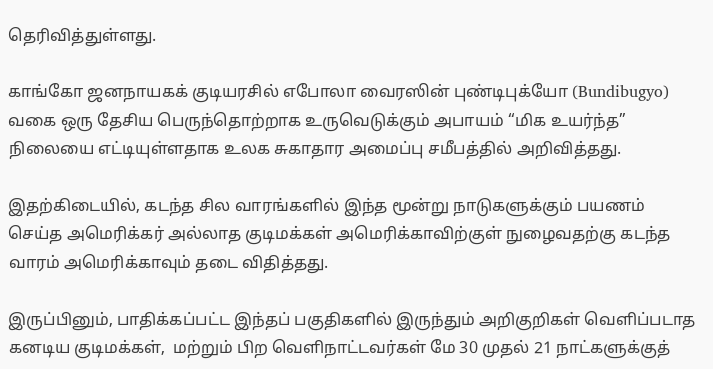தெரிவித்துள்ளது.

காங்கோ ஜனநாயகக் குடியரசில் எபோலா வைரஸின் புண்டிபுக்யோ (Bundibugyo) வகை ஒரு தேசிய பெருந்தொற்றாக உருவெடுக்கும் அபாயம் “மிக உயர்ந்த” நிலையை எட்டியுள்ளதாக உலக சுகாதார அமைப்பு சமீபத்தில் அறிவித்தது.

இதற்கிடையில், கடந்த சில வாரங்களில் இந்த மூன்று நாடுகளுக்கும் பயணம் செய்த அமெரிக்கர் அல்லாத குடிமக்கள் அமெரிக்காவிற்குள் நுழைவதற்கு கடந்த வாரம் அமெரிக்காவும் தடை விதித்தது.

இருப்பினும், பாதிக்கப்பட்ட இந்தப் பகுதிகளில் இருந்தும் அறிகுறிகள் வெளிப்படாத கனடிய குடிமக்கள்,  மற்றும் பிற வெளிநாட்டவர்கள் மே 30 முதல் 21 நாட்களுக்குத்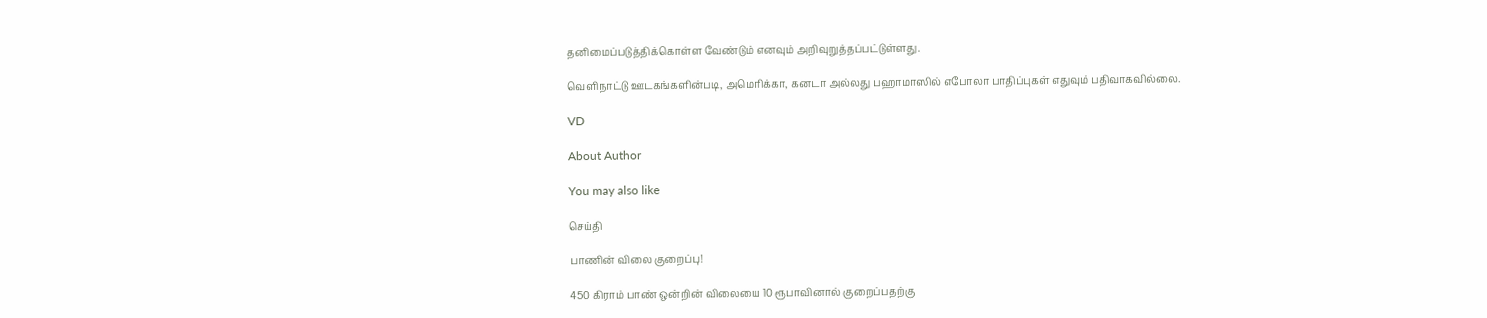தனிமைப்படுத்திக்கொள்ள வேண்டும் எனவும் அறிவுறுத்தப்பட்டுள்ளது.

வெளிநாட்டு ஊடகங்களின்படி, அமெரிக்கா, கனடா அல்லது பஹாமாஸில் எபோலா பாதிப்புகள் எதுவும் பதிவாகவில்லை.

VD

About Author

You may also like

செய்தி

பாணின் விலை குறைப்பு!

450 கிராம் பாண் ஒன்றின் விலையை 10 ரூபாவினால் குறைப்பதற்கு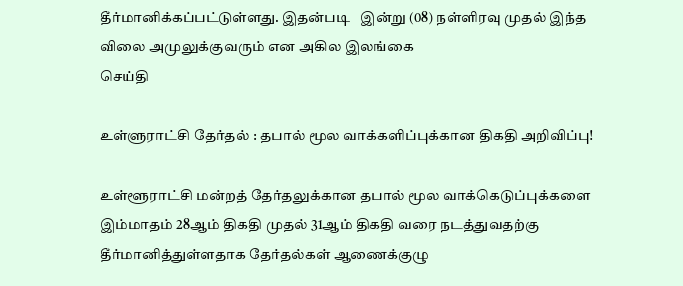தீர்மானிக்கப்பட்டுள்ளது. இதன்படி   இன்று (08) நள்ளிரவு முதல் இந்த விலை அமுலுக்குவரும் என அகில இலங்கை
செய்தி

உள்ளுராட்சி தேர்தல் : தபால் மூல வாக்களிப்புக்கான திகதி அறிவிப்பு!

உள்ளூராட்சி மன்றத் தேர்தலுக்கான தபால் மூல வாக்கெடுப்புக்களை இம்மாதம் 28ஆம் திகதி முதல் 31ஆம் திகதி வரை நடத்துவதற்கு தீர்மானித்துள்ளதாக தேர்தல்கள் ஆணைக்குழு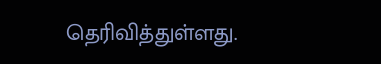தெரிவித்துள்ளது.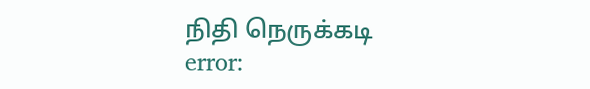நிதி நெருக்கடி
error: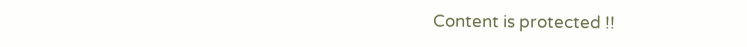Content is protected !!